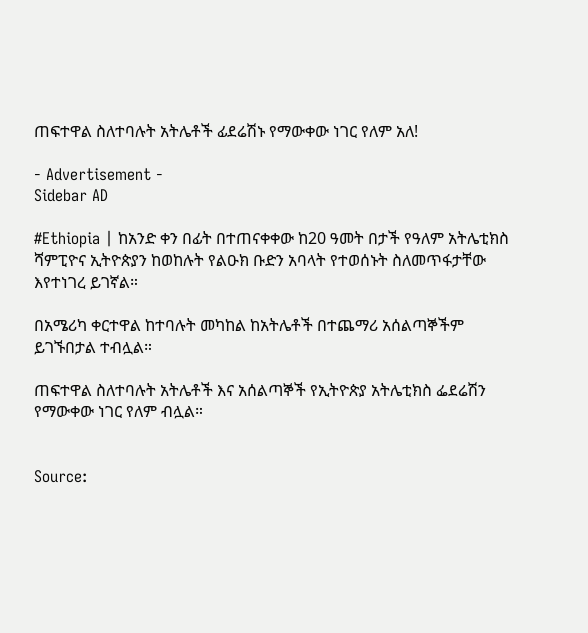ጠፍተዋል ስለተባሉት አትሌቶች ፊደሬሽኑ የማውቀው ነገር የለም አለ!

- Advertisement -
Sidebar AD

#Ethiopia | ከአንድ ቀን በፊት በተጠናቀቀው ከ20 ዓመት በታች የዓለም አትሌቲክስ ሻምፒዮና ኢትዮጵያን ከወከሉት የልዑክ ቡድን አባላት የተወሰኑት ስለመጥፋታቸው እየተነገረ ይገኛል።

በአሜሪካ ቀርተዋል ከተባሉት መካከል ከአትሌቶች በተጨማሪ አሰልጣኞችም ይገኙበታል ተብሏል።

ጠፍተዋል ስለተባሉት አትሌቶች እና አሰልጣኞች የኢትዮጵያ አትሌቲክስ ፌደሬሽን የማውቀው ነገር የለም ብሏል።


Source: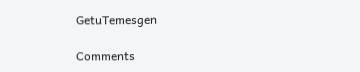GetuTemesgen

Comments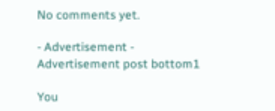No comments yet.

- Advertisement -
Advertisement post bottom1

You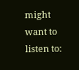might want to listen to: